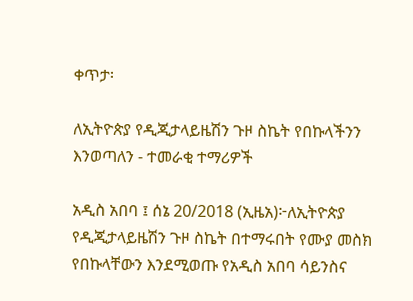ቀጥታ፡

ለኢትዮጵያ የዲጂታላይዜሽን ጉዞ ስኬት የበኩላችንን እንወጣለን - ተመራቂ ተማሪዎች

አዲስ አበባ ፤ ሰኔ 20/2018 (ኢዜአ)፦ለኢትዮጵያ የዲጂታላይዜሽን ጉዞ ስኬት በተማሩበት የሙያ መስክ የበኩላቸውን እንደሚወጡ የአዲስ አበባ ሳይንስና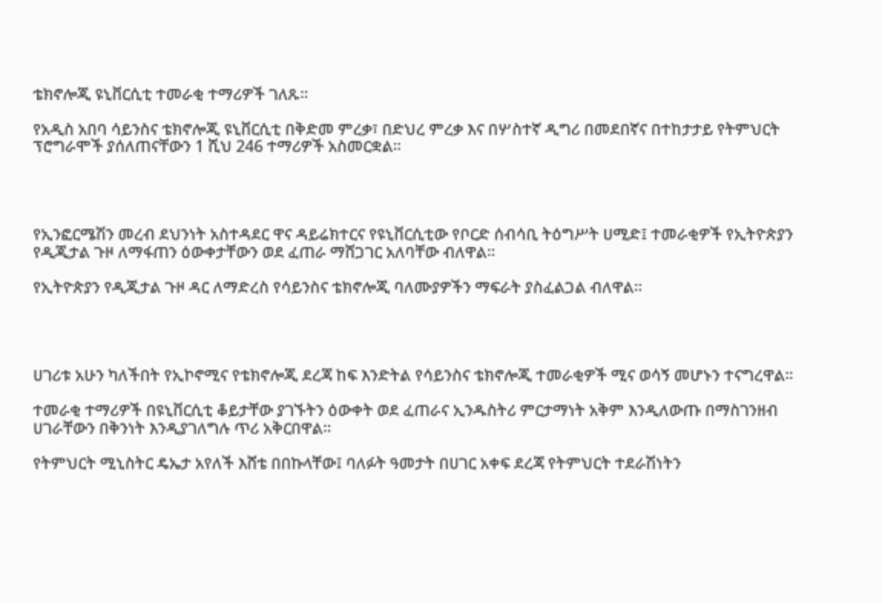ቴክኖሎጂ ዩኒቨርሲቲ ተመራቂ ተማሪዎች ገለጹ፡፡

የአዲስ አበባ ሳይንስና ቴክኖሎጂ ዩኒቨርሲቲ በቅድመ ምረቃ፣ በድህረ ምረቃ እና በሦስተኛ ዲግሪ በመደበኛና በተከታታይ የትምህርት ፕሮግራሞች ያሰለጠናቸውን 1 ሺህ 246 ተማሪዎች አስመርቋል።




የኢንፎርሜሽን መረብ ደህንነት አስተዳደር ዋና ዳይሬክተርና የዩኒቨርሲቲው የቦርድ ሰብሳቢ ትዕግሥት ሀሚድ፤ ተመራቂዎች የኢትዮጵያን የዲጂታል ጉዞ ለማፋጠን ዕውቀታቸውን ወደ ፈጠራ ማሸጋገር አለባቸው ብለዋል፡፡

የኢትዮጵያን የዲጂታል ጉዞ ዳር ለማድረስ የሳይንስና ቴክኖሎጂ ባለሙያዎችን ማፍራት ያስፈልጋል ብለዋል።




ሀገሪቱ አሁን ካለችበት የኢኮኖሚና የቴክኖሎጂ ደረጃ ከፍ እንድትል የሳይንስና ቴክኖሎጂ ተመራቂዎች ሚና ወሳኝ መሆኑን ተናግረዋል።

ተመራቂ ተማሪዎች በዩኒቨርሲቲ ቆይታቸው ያገኙትን ዕውቀት ወደ ፈጠራና ኢንዱስትሪ ምርታማነት አቅም እንዲለውጡ በማስገንዘብ ሀገራቸውን በቅንነት እንዲያገለግሉ ጥሪ አቅርበዋል።

የትምህርት ሚኒስትር ዴኤታ አየለች እሸቴ በበኩላቸው፤ ባለፉት ዓመታት በሀገር አቀፍ ደረጃ የትምህርት ተደራሽነትን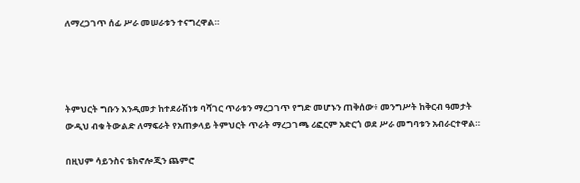ለማረጋገጥ ሰፊ ሥራ መሠራቱን ተናግረዋል።




ትምህርት ግቡን እንዲመታ ከተደራሽነቱ ባሻገር ጥራቱን ማረጋገጥ የግድ መሆኑን ጠቅሰው፥ መንግሥት ከቅርብ ዓመታት ውዲህ ብቁ ትውልድ ለማፍራት የአጠቃላይ ትምህርት ጥራት ማረጋገጫ ሪፎርም አድርጎ ወደ ሥራ መግባቱን አብራርተዋል።

በዚህም ሳይንስና ቴክኖሎጂን ጨምሮ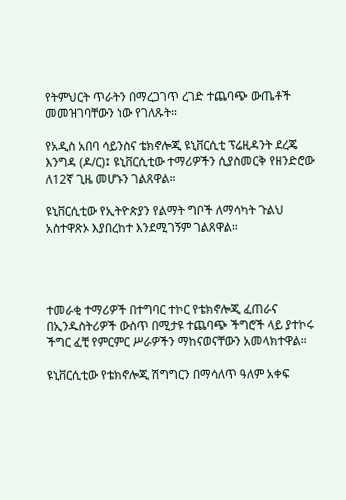የትምህርት ጥራትን በማረጋገጥ ረገድ ተጨባጭ ውጤቶች መመዝገባቸውን ነው የገለጹት።

የአዲስ አበባ ሳይንስና ቴክኖሎጂ ዩኒቨርሲቲ ፕሬዚዳንት ደረጄ እንግዳ (ዶ/ር)፤ ዩኒቨርሲቲው ተማሪዎችን ሲያስመርቅ የዘንድሮው ለ12ኛ ጊዜ መሆኑን ገልጸዋል።

ዩኒቨርሲቲው የኢትዮጵያን የልማት ግቦች ለማሳካት ጉልህ አስተዋጽኦ እያበረከተ እንደሚገኝም ገልጸዋል።




ተመራቂ ተማሪዎች በተግባር ተኮር የቴክኖሎጂ ፈጠራና በኢንዱስትሪዎች ውስጥ በሚታዩ ተጨባጭ ችግሮች ላይ ያተኮሩ ችግር ፈቺ የምርምር ሥራዎችን ማከናወናቸውን አመላክተዋል።

ዩኒቨርሲቲው የቴክኖሎጂ ሽግግርን በማሳለጥ ዓለም አቀፍ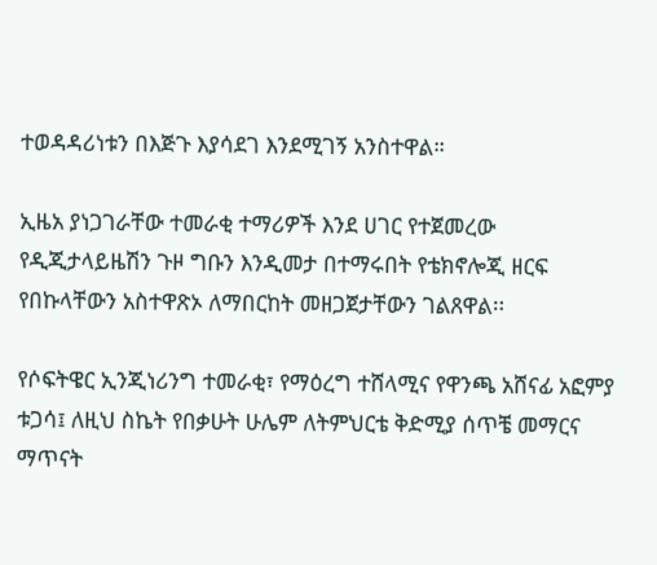ተወዳዳሪነቱን በእጅጉ እያሳደገ እንደሚገኝ አንስተዋል።

ኢዜአ ያነጋገራቸው ተመራቂ ተማሪዎች እንደ ሀገር የተጀመረው የዲጂታላይዜሽን ጉዞ ግቡን እንዲመታ በተማሩበት የቴክኖሎጂ ዘርፍ የበኩላቸውን አስተዋጽኦ ለማበርከት መዘጋጀታቸውን ገልጸዋል፡፡

የሶፍትዌር ኢንጂነሪንግ ተመራቂ፣ የማዕረግ ተሸላሚና የዋንጫ አሸናፊ አፎምያ ቱጋሳ፤ ለዚህ ስኬት የበቃሁት ሁሌም ለትምህርቴ ቅድሚያ ሰጥቼ መማርና ማጥናት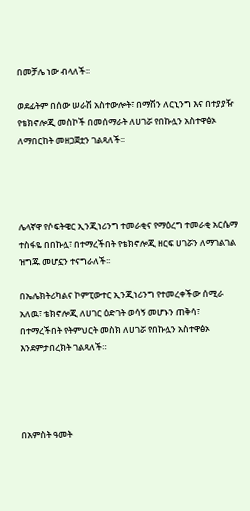በመቻሌ ነው ብላለች፡፡

ወደፊትም በሰው ሠራሽ አስተውሎት፣ በማሽን ለርኒንግ እና በተያያዥ የቴክኖሎጂ መስኮች በመሰማራት ለሀገሯ የበኩሏን አስተዋፅኦ ለማበርከት መዘጋጀቷን ገልጻለች፡፡




ሌላኛዋ የሶፍትዌር ኢንጂነሪንግ ተመራቂና የማዕረግ ተመራቂ አርሴማ ተስፋዬ በበኩሏ፣ በተማረችበት የቴክኖሎጂ ዘርፍ ሀገሯን ለማገልገል ዝግጁ መሆኗን ተናግራለች፡፡

በኤሌክትሪካልና ኮምፒውተር ኢንጂነሪንግ የተመረቀችው ሰሚራ አለዉ፣ ቴክኖሎጂ ለሀገር ዕድገት ወሳኝ መሆኑን ጠቅሳ፣ በተማረችበት የትምህርት መስክ ለሀገሯ የበኩሏን አስተዋፅኦ እንደምታበረክት ገልጻለች።




በአምስት ዓመት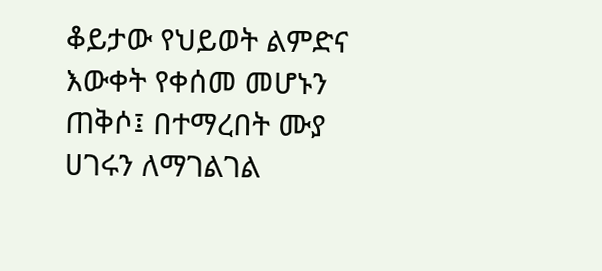ቆይታው የህይወት ልምድና እውቀት የቀሰመ መሆኑን ጠቅሶ፤ በተማረበት ሙያ ሀገሩን ለማገልገል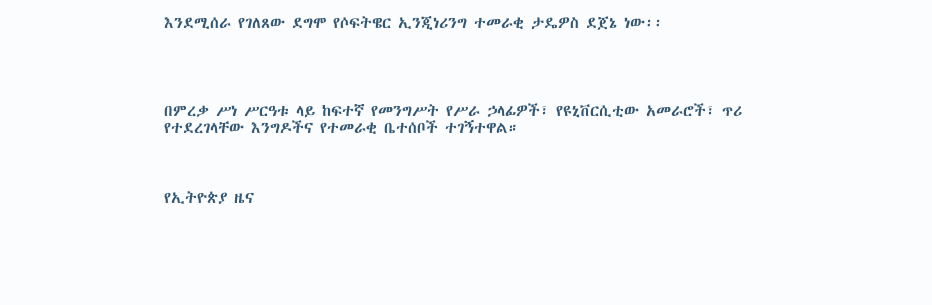እንደሚሰራ የገለጸው ደግሞ የሶፍትዌር ኢንጂነሪንግ ተመራቂ ታዴዎስ ደጀኔ ነው፡፡




በምረቃ ሥነ ሥርዓቱ ላይ ከፍተኛ የመንግሥት የሥራ ኃላፊዎች፣ የዩኒቨርሲቲው አመራሮች፣ ጥሪ የተደረገላቸው እንግዶችና የተመራቂ ቤተሰቦች ተገኝተዋል።



የኢትዮጵያ ዜና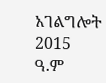አገልግሎት
2015
ዓ.ም